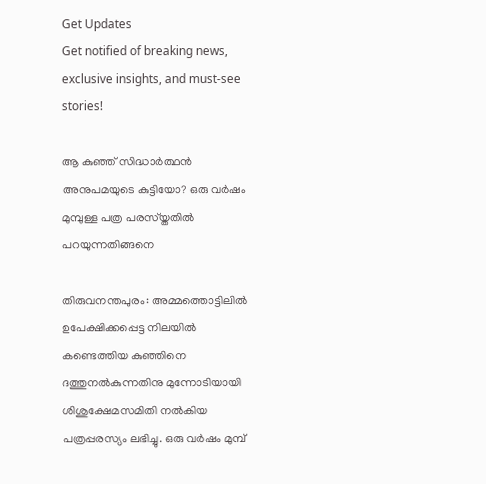Get Updates
Get notified of breaking news, exclusive insights, and must-see stories!

ആ കുഞ്ഞ് സിദ്ധാര്‍ത്ഥന്‍ അനുപമയുടെ കുട്ടിയോ? ഒരു വര്‍ഷം മുമ്പുള്ള പത്ര പരസ്യ്തതില്‍ പറയുന്നതിങ്ങനെ

തിരുവനന്തപുരം: അമ്മത്തൊട്ടിലില്‍ ഉപേക്ഷിക്കപ്പെട്ട നിലയില്‍ കണ്ടെത്തിയ കുഞ്ഞിനെ ദത്തുനല്‍കുന്നതിനു മുന്നോടിയായി ശിശുക്ഷേമസമിതി നല്‍കിയ പത്രപ്പരസ്യം ലഭിച്ചു. ഒരു വര്‍ഷം മുമ്പ്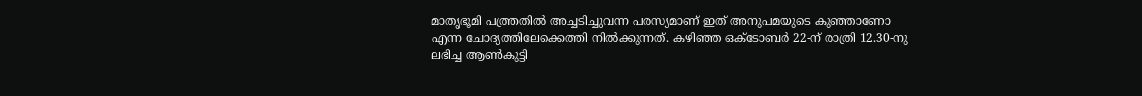മാതൃഭൂമി പത്ത്രതില്‍ അച്ചടിച്ചുവന്ന പരസ്യമാണ് ഇത് അനുപമയുടെ കുഞ്ഞാണോ എന്ന ചോദ്യത്തിലേക്കെത്തി നില്‍ക്കുന്നത്. കഴിഞ്ഞ ഒക്ടോബര്‍ 22-ന് രാത്രി 12.30-നു ലഭിച്ച ആണ്‍കുട്ടി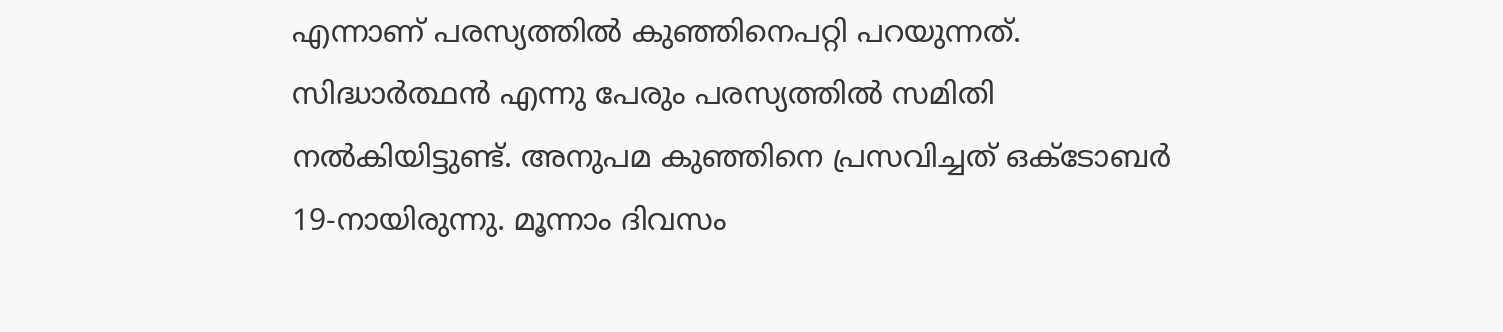എന്നാണ് പരസ്യത്തില്‍ കുഞ്ഞിനെപറ്റി പറയുന്നത്. സിദ്ധാര്‍ത്ഥന്‍ എന്നു പേരും പരസ്യത്തില്‍ സമിതി നല്‍കിയിട്ടുണ്ട്. അനുപമ കുഞ്ഞിനെ പ്രസവിച്ചത് ഒക്ടോബര്‍ 19-നായിരുന്നു. മൂന്നാം ദിവസം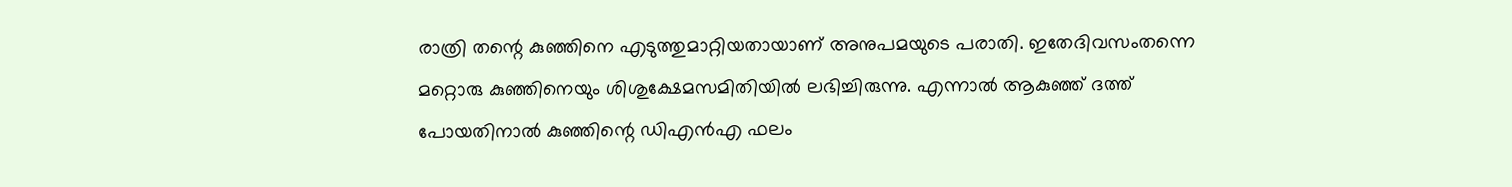രാത്രി തന്റെ കുഞ്ഞിനെ എടുത്തുമാറ്റിയതായാണ് അനുപമയുടെ പരാതി. ഇതേദിവസംതന്നെ മറ്റൊരു കുഞ്ഞിനെയും ശിശുക്ഷേമസമിതിയില്‍ ലഭിച്ചിരുന്നു. എന്നാല്‍ ആകുഞ്ഞ് ദത്ത് പോയതിനാല്‍ കുഞ്ഞിന്റെ ഡിഎന്‍എ ഫലം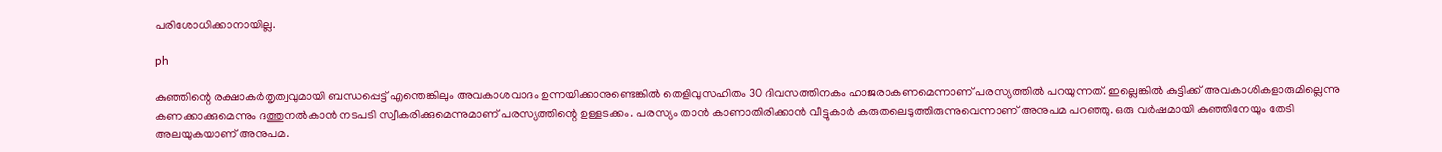പരിശോധിക്കാനായില്ല.

ph

കുഞ്ഞിന്റെ രക്ഷാകര്‍തൃത്വവുമായി ബന്ധപ്പെട്ട് എന്തെങ്കിലും അവകാശവാദം ഉന്നയിക്കാനുണ്ടെങ്കില്‍ തെളിവുസഹിതം 30 ദിവസത്തിനകം ഹാജരാകണമെന്നാണ് പരസ്യത്തില്‍ പറയുന്നത്. ഇല്ലെങ്കില്‍ കുട്ടിക്ക് അവകാശികളാരുമില്ലെന്നു കണക്കാക്കുമെന്നും ദത്തുനല്‍കാന്‍ നടപടി സ്വീകരിക്കുമെന്നുമാണ് പരസ്യത്തിന്റെ ഉള്ളടക്കം. പരസ്യം താന്‍ കാണാതിരിക്കാന്‍ വീട്ടുകാര്‍ കരുതലെടുത്തിരുന്നുവെന്നാണ് അനുപമ പറഞ്ഞു. ഒരു വര്‍ഷമായി കുഞ്ഞിനേയും തേടി അലയുകയാണ് അനുപമ.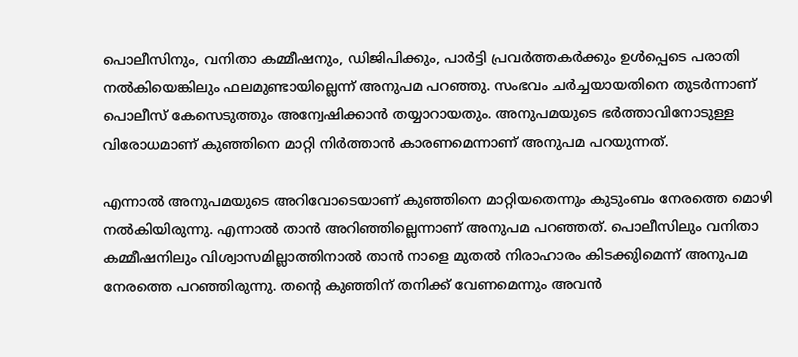പൊലീസിനും, വനിതാ കമ്മീഷനും, ഡിജിപിക്കും, പാര്‍ട്ടി പ്രവര്‍ത്തകര്‍ക്കും ഉള്‍പ്പെടെ പരാതി നല്‍കിയെങ്കിലും ഫലമുണ്ടായില്ലെന്ന് അനുപമ പറഞ്ഞു. സംഭവം ചര്‍ച്ചയായതിനെ തുടര്‍ന്നാണ് പൊലീസ് കേസെടുത്തും അന്വേഷിക്കാന്‍ തയ്യാറായതും. അനുപമയുടെ ഭര്‍ത്താവിനോടുള്ള വിരോധമാണ് കുഞ്ഞിനെ മാറ്റി നിര്‍ത്താന്‍ കാരണമെന്നാണ് അനുപമ പറയുന്നത്.

എന്നാല്‍ അനുപമയുടെ അറിവോടെയാണ് കുഞ്ഞിനെ മാറ്റിയതെന്നും കുടുംബം നേരത്തെ മൊഴി നല്‍കിയിരുന്നു. എന്നാല്‍ താന്‍ അറിഞ്ഞില്ലെന്നാണ് അനുപമ പറഞ്ഞത്. പൊലീസിലും വനിതാ കമ്മീഷനിലും വിശ്വാസമില്ലാത്തിനാല്‍ താന്‍ നാളെ മുതല്‍ നിരാഹാരം കിടക്കുിമെന്ന് അനുപമ നേരത്തെ പറഞ്ഞിരുന്നു. തന്റെ കുഞ്ഞിന് തനിക്ക് വേണമെന്നും അവന്‍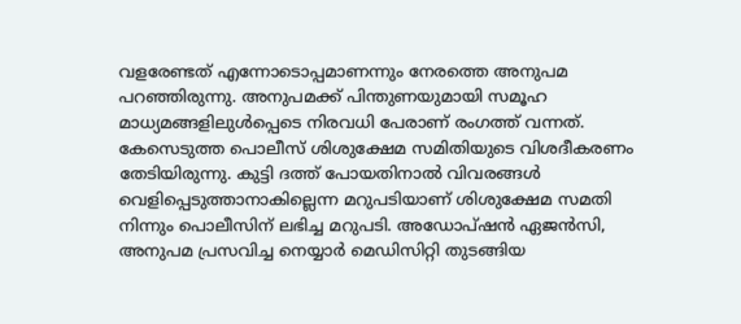വളരേണ്ടത് എന്നോടൊപ്പമാണന്നും നേരത്തെ അനുപമ പറഞ്ഞിരുന്നു. അനുപമക്ക് പിന്തുണയുമായി സമൂഹ മാധ്യമങ്ങളിലുള്‍പ്പെടെ നിരവധി പേരാണ് രംഗത്ത് വന്നത്. കേസെടുത്ത പൊലീസ് ശിശുക്ഷേമ സമിതിയുടെ വിശദീകരണം തേടിയിരുന്നു. കുട്ടി ദത്ത് പോയതിനാല്‍ വിവരങ്ങള്‍ വെളിപ്പെടുത്താനാകില്ലെന്ന മറുപടിയാണ് ശിശുക്ഷേമ സമതി നിന്നും പൊലീസിന് ലഭിച്ച മറുപടി. അഡോപ്ഷന്‍ ഏജന്‍സി, അനുപമ പ്രസവിച്ച നെയ്യാര്‍ മെഡിസിറ്റി തുടങ്ങിയ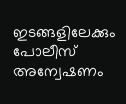ഇടങ്ങളിലേക്കും പോലീസ് അന്വേഷണം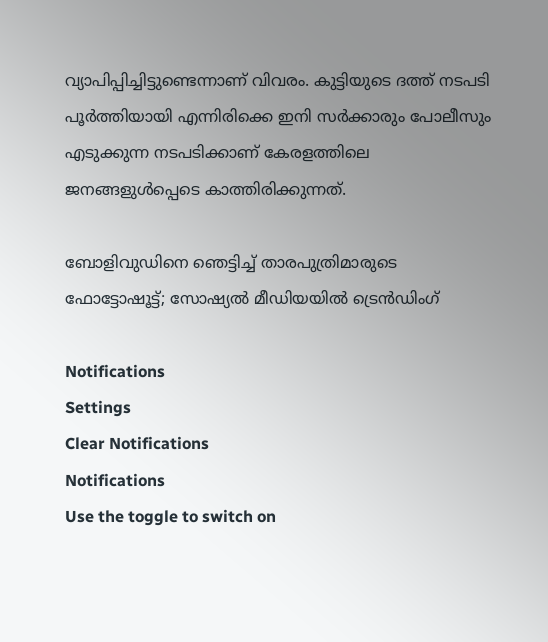വ്യാപിപ്പിച്ചിട്ടുണ്ടെന്നാണ് വിവരം. കുട്ടിയുടെ ദത്ത് നടപടി പൂര്‍ത്തിയായി എന്നിരിക്കെ ഇനി സര്‍ക്കാരും പോലീസും എടുക്കുന്ന നടപടിക്കാണ് കേരളത്തിലെ ജനങ്ങളുള്‍പ്പെടെ കാത്തിരിക്കുന്നത്.

ബോളിവുഡിനെ ഞെട്ടിച്ച് താരപുത്രിമാരുടെ ഫോട്ടോഷൂട്ട്; സോഷ്യല്‍ മീഡിയയില്‍ ട്രെന്‍ഡിംഗ്

Notifications
Settings
Clear Notifications
Notifications
Use the toggle to switch on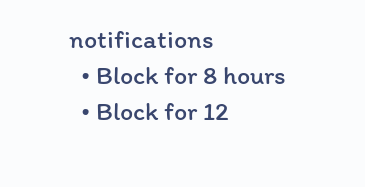notifications
  • Block for 8 hours
  • Block for 12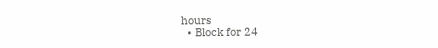hours
  • Block for 24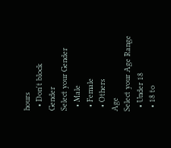hours
  • Don't block
Gender
Select your Gender
  • Male
  • Female
  • Others
Age
Select your Age Range
  • Under 18
  • 18 to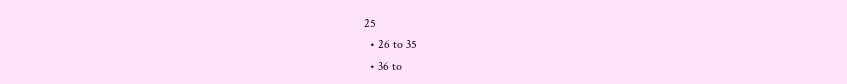25
  • 26 to 35
  • 36 to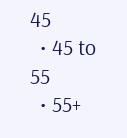45
  • 45 to 55
  • 55+